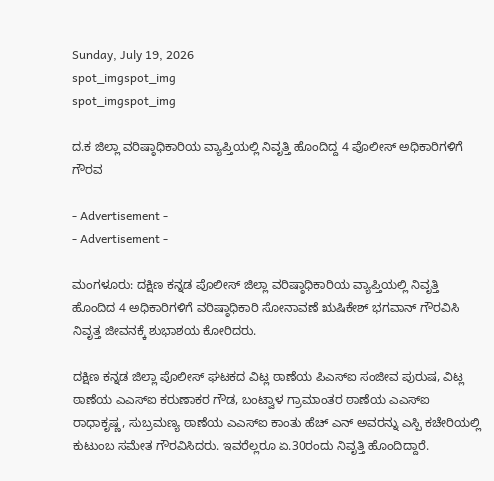Sunday, July 19, 2026
spot_imgspot_img
spot_imgspot_img

ದ.ಕ ಜಿಲ್ಲಾ ವರಿಷ್ಠಾಧಿಕಾರಿಯ ವ್ಯಾಪ್ತಿಯಲ್ಲಿ ನಿವೃತ್ತಿ ಹೊಂದಿದ್ದ 4 ಪೊಲೀಸ್ ಅಧಿಕಾರಿಗಳಿಗೆ ಗೌರವ

- Advertisement -
- Advertisement -

ಮಂಗಳೂರು: ದಕ್ಷಿಣ ಕನ್ನಡ ಪೊಲೀಸ್ ಜಿಲ್ಲಾ ವರಿಷ್ಠಾಧಿಕಾರಿಯ ವ್ಯಾಪ್ತಿಯಲ್ಲಿ ನಿವೃತ್ತಿ ಹೊಂದಿದ 4 ಅಧಿಕಾರಿಗಳಿಗೆ ವರಿಷ್ಠಾಧಿಕಾರಿ ಸೋನಾವಣೆ ಋಷಿಕೇಶ್ ಭಗವಾನ್ ಗೌರವಿಸಿ ನಿವೃತ್ತ ಜೀವನಕ್ಕೆ ಶುಭಾಶಯ ಕೋರಿದರು.

ದಕ್ಷಿಣ ಕನ್ನಡ ಜಿಲ್ಲಾ ಪೊಲೀಸ್ ಘಟಕದ ವಿಟ್ಲ ಠಾಣೆಯ ಪಿಎಸ್ಐ ಸಂಜೀವ ಪುರುಷ, ವಿಟ್ಲ ಠಾಣೆಯ ಎಎಸ್ಐ ಕರುಣಾಕರ ಗೌಡ, ಬಂಟ್ವಾಳ ಗ್ರಾಮಾಂತರ ಠಾಣೆಯ ಎಎಸ್ಐ ರಾಧಾಕೃಷ್ಣ, ಸುಬ್ರಮಣ್ಯ ಠಾಣೆಯ ಎಎಸ್ಐ ಕಾಂತು ಹೆಚ್ ಎನ್ ಅವರನ್ನು ಎಸ್ಪಿ ಕಚೇರಿಯಲ್ಲಿ ಕುಟುಂಬ ಸಮೇತ ಗೌರವಿಸಿದರು. ಇವರೆಲ್ಲರೂ ಏ.30ರಂದು ನಿವೃತ್ತಿ ಹೊಂದಿದ್ದಾರೆ.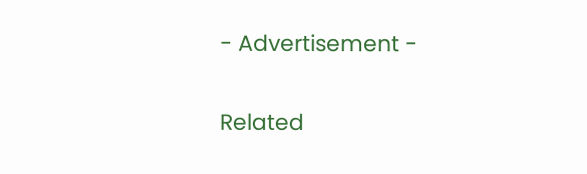- Advertisement -

Related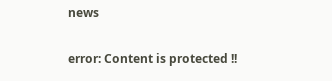news

error: Content is protected !!